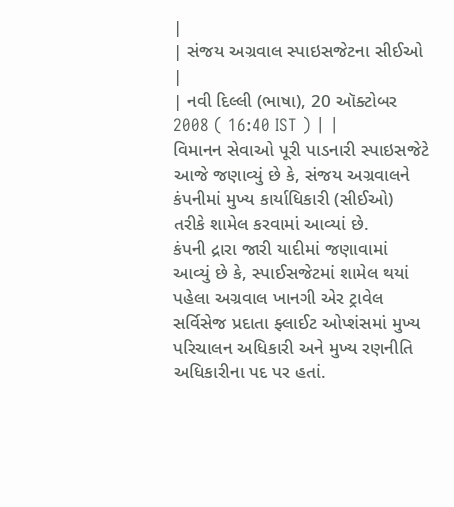|
| સંજય અગ્રવાલ સ્પાઇસજેટના સીઈઓ |
| નવી દિલ્લી (ભાષા), 20 ઑક્ટોબર 2008 ( 16:40 IST ) | |
વિમાનન સેવાઓ પૂરી પાડનારી સ્પાઇસજેટે આજે જણાવ્યું છે કે, સંજય અગ્રવાલને કંપનીમાં મુખ્ય કાર્યાધિકારી (સીઈઓ) તરીકે શામેલ કરવામાં આવ્યાં છે.
કંપની દ્રારા જારી યાદીમાં જણાવામાં આવ્યું છે કે, સ્પાઈસજેટમાં શામેલ થયાં પહેલા અગ્રવાલ ખાનગી એર ટ્રાવેલ સર્વિસેજ પ્રદાતા ફ્લાઈટ ઓપ્શંસમાં મુખ્ય પરિચાલન અધિકારી અને મુખ્ય રણનીતિ અધિકારીના પદ પર હતાં.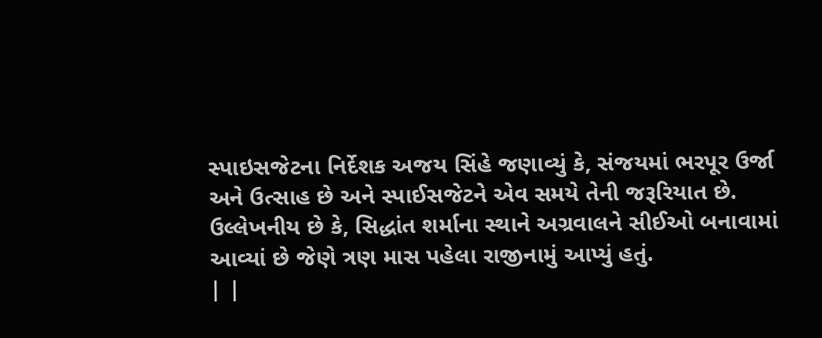સ્પાઇસજેટના નિર્દેશક અજય સિંહે જણાવ્યું કે, સંજયમાં ભરપૂર ઉર્જા અને ઉત્સાહ છે અને સ્પાઈસજેટને એવ સમયે તેની જરૂરિયાત છે. ઉલ્લેખનીય છે કે, સિદ્ધાંત શર્માના સ્થાને અગ્રવાલને સીઈઓ બનાવામાં આવ્યાં છે જેણે ત્રણ માસ પહેલા રાજીનામું આપ્યું હતું.
| |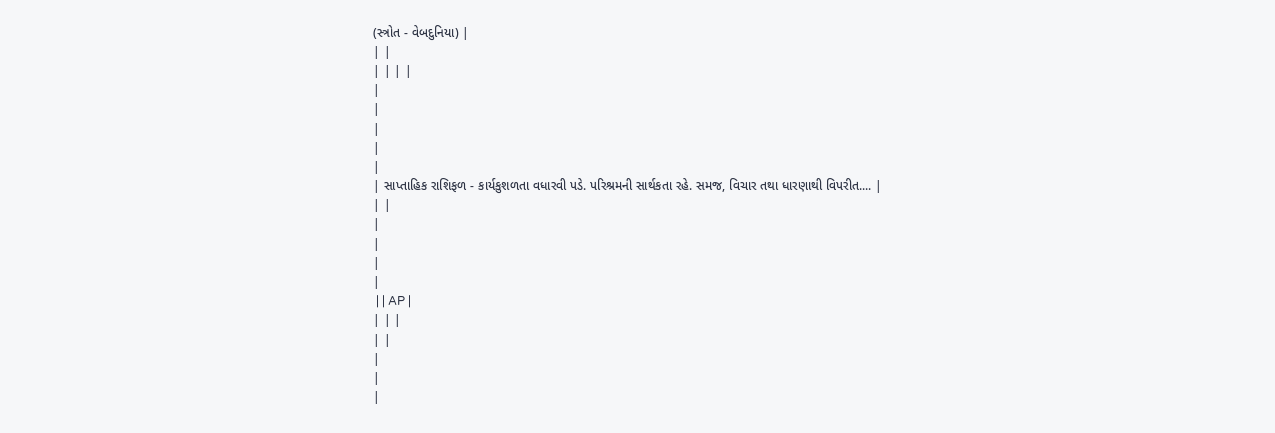(સ્ત્રોત - વેબદુનિયા) |
| |
| | | |
|
|
|
|
|
| સાપ્તાહિક રાશિફળ - કાર્યકુશળતા વધારવી પડે. પરિશ્રમની સાર્થકતા રહે. સમજ, વિચાર તથા ધારણાથી વિપરીત.... |
| |
|
|
|
|
 | | AP |
| | |
| |
|
|
|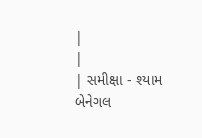|
|
| સમીક્ષા - શ્યામ બેનેગલ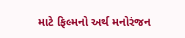માટે ફિલ્મનો અર્થ મનોરંજન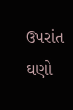ઉપરાંત ઘણો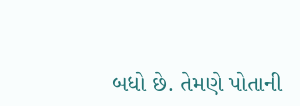બધો છે. તેમણે પોતાની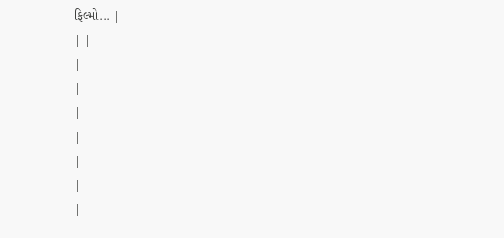ફિલ્મો... |
| |
|
|
|
|
|
|
|